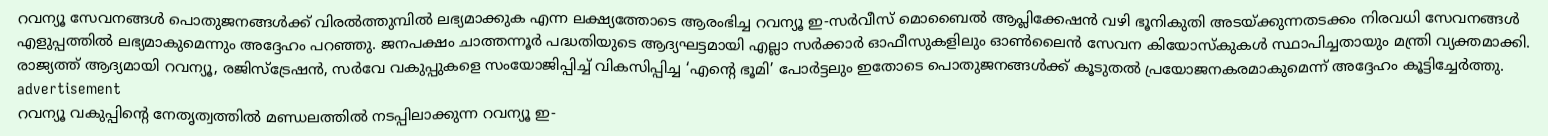റവന്യൂ സേവനങ്ങൾ പൊതുജനങ്ങൾക്ക് വിരൽത്തുമ്പിൽ ലഭ്യമാക്കുക എന്ന ലക്ഷ്യത്തോടെ ആരംഭിച്ച റവന്യൂ ഇ-സർവീസ് മൊബൈൽ ആപ്ലിക്കേഷൻ വഴി ഭൂനികുതി അടയ്ക്കുന്നതടക്കം നിരവധി സേവനങ്ങൾ എളുപ്പത്തിൽ ലഭ്യമാകുമെന്നും അദ്ദേഹം പറഞ്ഞു. ജനപക്ഷം ചാത്തന്നൂർ പദ്ധതിയുടെ ആദ്യഘട്ടമായി എല്ലാ സർക്കാർ ഓഫീസുകളിലും ഓൺലൈൻ സേവന കിയോസ്കുകൾ സ്ഥാപിച്ചതായും മന്ത്രി വ്യക്തമാക്കി. രാജ്യത്ത് ആദ്യമായി റവന്യൂ, രജിസ്ട്രേഷൻ, സർവേ വകുപ്പുകളെ സംയോജിപ്പിച്ച് വികസിപ്പിച്ച ‘എൻ്റെ ഭൂമി’ പോർട്ടലും ഇതോടെ പൊതുജനങ്ങൾക്ക് കൂടുതൽ പ്രയോജനകരമാകുമെന്ന് അദ്ദേഹം കൂട്ടിച്ചേർത്തു.
advertisement
റവന്യൂ വകുപ്പിൻ്റെ നേതൃത്വത്തിൽ മണ്ഡലത്തിൽ നടപ്പിലാക്കുന്ന റവന്യൂ ഇ-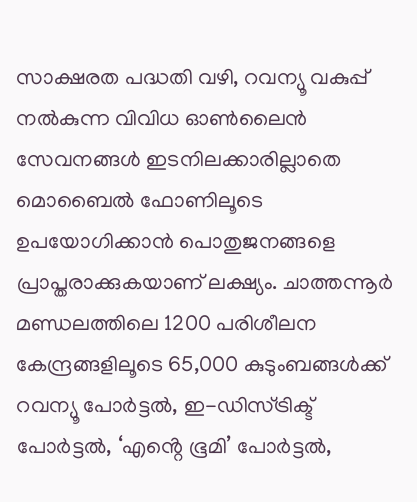സാക്ഷരത പദ്ധതി വഴി, റവന്യൂ വകുപ്പ് നൽകുന്ന വിവിധ ഓൺലൈൻ സേവനങ്ങൾ ഇടനിലക്കാരില്ലാതെ മൊബൈൽ ഫോണിലൂടെ ഉപയോഗിക്കാൻ പൊതുജനങ്ങളെ പ്രാപ്തരാക്കുകയാണ് ലക്ഷ്യം. ചാത്തന്നൂർ മണ്ഡലത്തിലെ 1200 പരിശീലന കേന്ദ്രങ്ങളിലൂടെ 65,000 കുടുംബങ്ങൾക്ക് റവന്യൂ പോർട്ടൽ, ഇ-ഡിസ്ട്രിക്ട് പോർട്ടൽ, ‘എൻ്റെ ഭൂമി’ പോർട്ടൽ,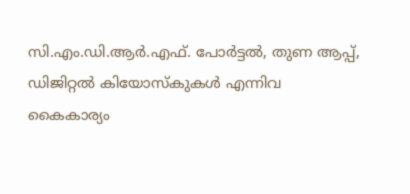സി.എം.ഡി.ആർ.എഫ്. പോർട്ടൽ, തുണ ആപ്പ്, ഡിജിറ്റൽ കിയോസ്കുകൾ എന്നിവ കൈകാര്യം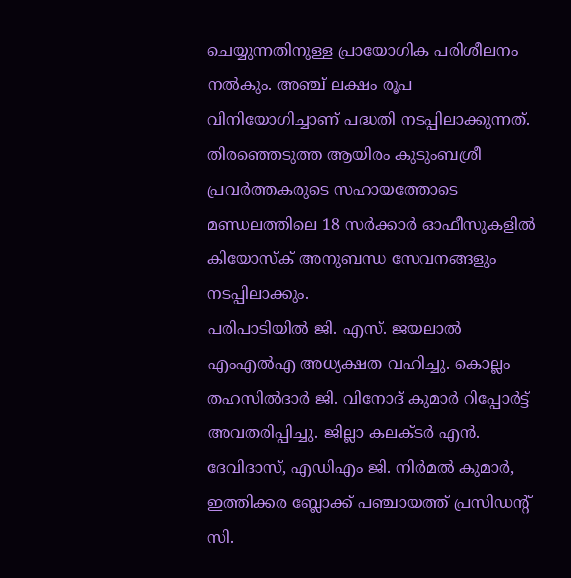ചെയ്യുന്നതിനുള്ള പ്രായോഗിക പരിശീലനം നൽകും. അഞ്ച് ലക്ഷം രൂപ വിനിയോഗിച്ചാണ് പദ്ധതി നടപ്പിലാക്കുന്നത്. തിരഞ്ഞെടുത്ത ആയിരം കുടുംബശ്രീ പ്രവർത്തകരുടെ സഹായത്തോടെ മണ്ഡലത്തിലെ 18 സർക്കാർ ഓഫീസുകളിൽ കിയോസ്ക് അനുബന്ധ സേവനങ്ങളും നടപ്പിലാക്കും.
പരിപാടിയിൽ ജി. എസ്. ജയലാൽ എംഎൽഎ അധ്യക്ഷത വഹിച്ചു. കൊല്ലം തഹസിൽദാർ ജി. വിനോദ് കുമാർ റിപ്പോർട്ട് അവതരിപ്പിച്ചു. ജില്ലാ കലക്ടർ എൻ. ദേവിദാസ്, എഡിഎം ജി. നിർമൽ കുമാർ, ഇത്തിക്കര ബ്ലോക്ക് പഞ്ചായത്ത് പ്രസിഡൻ്റ് സി.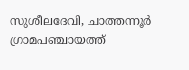സുശീലദേവി, ചാത്തന്നൂർ ഗ്രാമപഞ്ചായത്ത്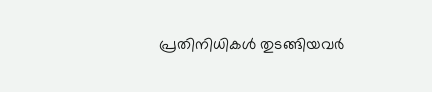പ്രതിനിധികൾ തുടങ്ങിയവർ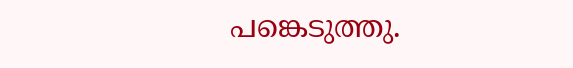പങ്കെടുത്തു.